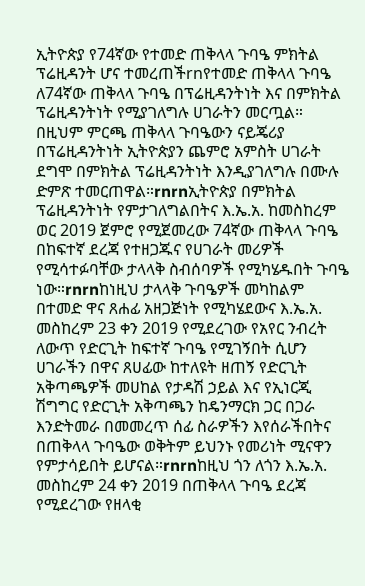ኢትዮጵያ የ74ኛው የተመድ ጠቅላላ ጉባዔ ምክትል ፕሬዚዳንት ሆና ተመረጠችrnየተመድ ጠቅላላ ጉባዔ ለ74ኛው ጠቅላላ ጉባዔ በፕሬዚዳንትነት እና በምክትል ፕሬዚዳንትነት የሚያገለግሉ ሀገራትን መርጧል። በዚህም ምርጫ ጠቅላላ ጉባዔውን ናይጄሪያ በፕሬዚዳንትነት ኢትዮጵያን ጨምሮ አምስት ሀገራት ደግሞ በምክትል ፕሬዚዳንትነት እንዲያገለግሉ በሙሉ ድምጽ ተመርጠዋል።rnrnኢትዮጵያ በምክትል ፕሬዚዳንትነት የምታገለግልበትና እ.ኤ.አ. ከመስከረም ወር 2019 ጀምሮ የሚጀመረው 74ኛው ጠቅላላ ጉባዔ በከፍተኛ ደረጃ የተዘጋጁና የሀገራት መሪዎች የሚሳተፉባቸው ታላላቅ ስብሰባዎች የሚካሄዱበት ጉባዔ ነው።rnrnከነዚህ ታላላቅ ጉባዔዎች መካከልም በተመድ ዋና ጸሐፊ አዘጋጅነት የሚካሄደውና እ.ኤ.አ. መስከረም 23 ቀን 2019 የሚደረገው የአየር ንብረት ለውጥ የድርጊት ከፍተኛ ጉባዔ የሚገኝበት ሲሆን ሀገራችን በዋና ጸሀፊው ከተለዩት ዘጠኝ የድርጊት አቅጣጫዎች መሀከል የታዳሽ ኃይል እና የኢነርጂ ሽግግር የድርጊት አቅጣጫን ከዴንማርክ ጋር በጋራ እንድትመራ በመመረጥ ሰፊ ስራዎችን እየሰራችበትና በጠቅላላ ጉባዔው ወቅትም ይህንኑ የመሪነት ሚናዋን የምታሳይበት ይሆናል።rnrnከዚህ ጎን ለጎን እ.ኤ.አ. መስከረም 24 ቀን 2019 በጠቅላላ ጉባዔ ደረጃ የሚደረገው የዘላቂ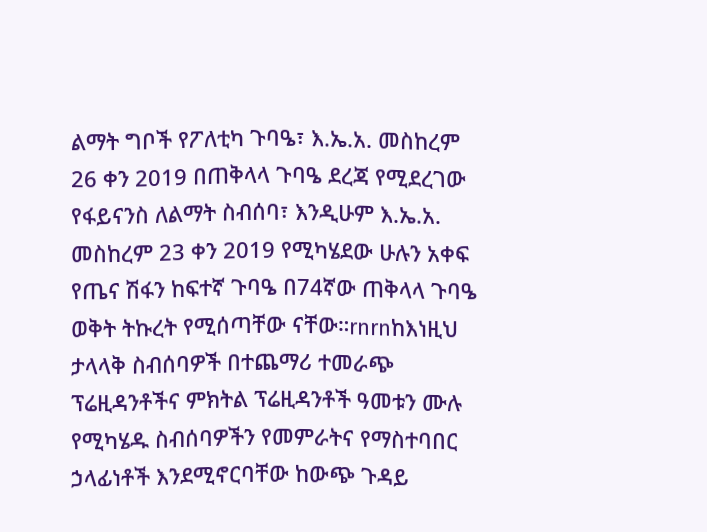ልማት ግቦች የፖለቲካ ጉባዔ፣ እ.ኤ.አ. መስከረም 26 ቀን 2019 በጠቅላላ ጉባዔ ደረጃ የሚደረገው የፋይናንስ ለልማት ስብሰባ፣ እንዲሁም እ.ኤ.አ. መስከረም 23 ቀን 2019 የሚካሄደው ሁሉን አቀፍ የጤና ሽፋን ከፍተኛ ጉባዔ በ74ኛው ጠቅላላ ጉባዔ ወቅት ትኩረት የሚሰጣቸው ናቸው።rnrnከእነዚህ ታላላቅ ስብሰባዎች በተጨማሪ ተመራጭ ፕሬዚዳንቶችና ምክትል ፕሬዚዳንቶች ዓመቱን ሙሉ የሚካሄዱ ስብሰባዎችን የመምራትና የማስተባበር ኃላፊነቶች እንደሚኖርባቸው ከውጭ ጉዳይ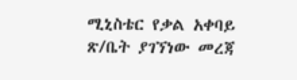ሚኒስቴር የቃል አቀባይ ጽ/ቤት ያገኘነው መረጃ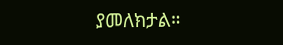ያመለክታል።